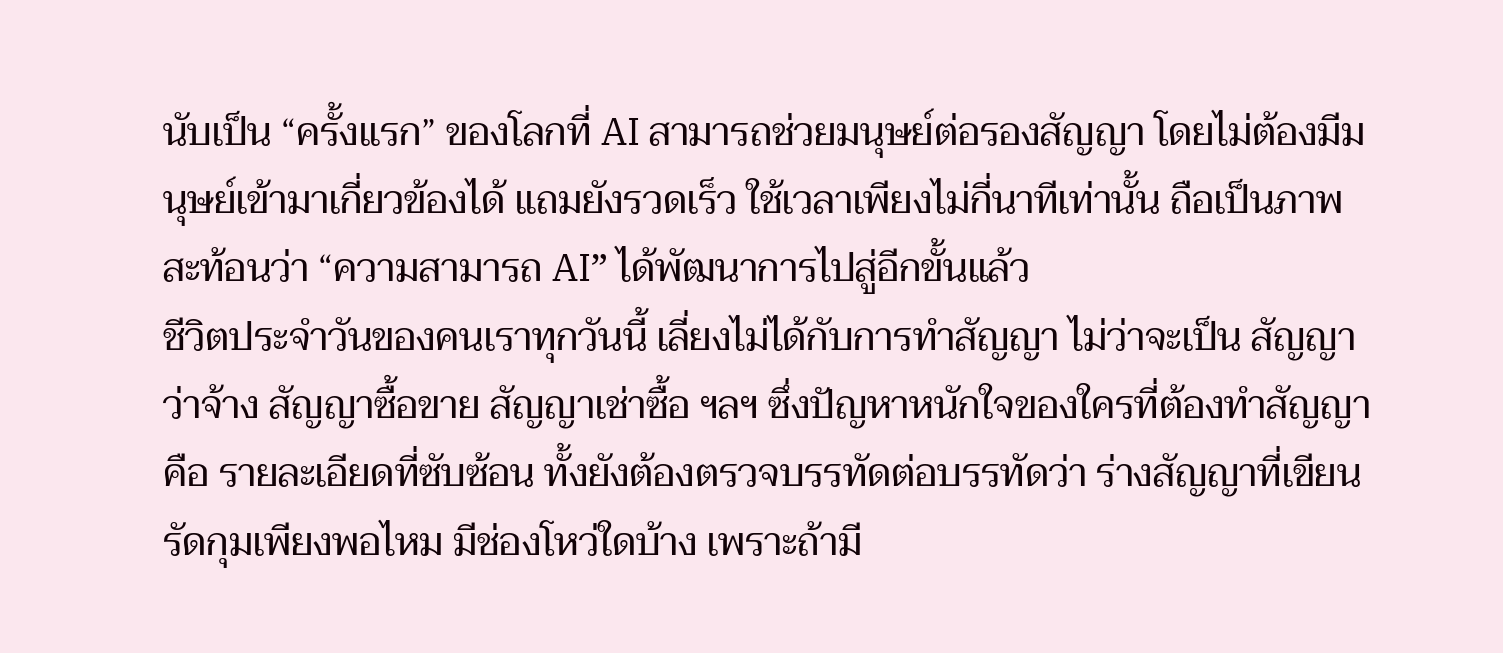นับเป็น “ครั้งแรก” ของโลกที่ AI สามารถช่วยมนุษย์ต่อรองสัญญา โดยไม่ต้องมีมนุษย์เข้ามาเกี่ยวข้องได้ แถมยังรวดเร็ว ใช้เวลาเพียงไม่กี่นาทีเท่านั้น ถือเป็นภาพสะท้อนว่า “ความสามารถ AI” ได้พัฒนาการไปสู่อีกขั้นแล้ว
ชีวิตประจำวันของคนเราทุกวันนี้ เลี่ยงไม่ได้กับการทำสัญญา ไม่ว่าจะเป็น สัญญาว่าจ้าง สัญญาซื้อขาย สัญญาเช่าซื้อ ฯลฯ ซึ่งปัญหาหนักใจของใครที่ต้องทำสัญญา คือ รายละเอียดที่ซับซ้อน ทั้งยังต้องตรวจบรรทัดต่อบรรทัดว่า ร่างสัญญาที่เขียนรัดกุมเพียงพอไหม มีช่องโหว่ใดบ้าง เพราะถ้ามี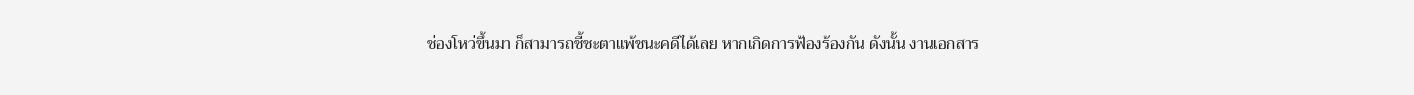ช่องโหว่ขึ้นมา ก็สามารถชี้ชะตาแพ้ชนะคดีได้เลย หากเกิดการฟ้องร้องกัน ดังนั้น งานเอกสาร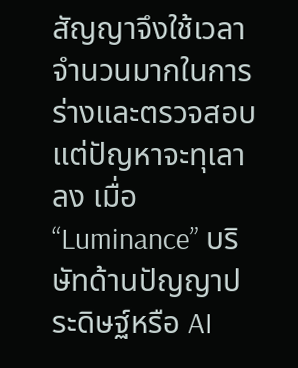สัญญาจึงใช้เวลาจำนวนมากในการร่างและตรวจสอบ
แต่ปัญหาจะทุเลาลง เมื่อ “Luminance” บริษัทด้านปัญญาประดิษฐ์หรือ AI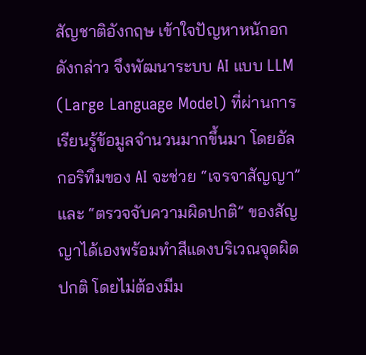สัญชาติอังกฤษ เข้าใจปัญหาหนักอกดังกล่าว จึงพัฒนาระบบ AI แบบ LLM (Large Language Model) ที่ผ่านการเรียนรู้ข้อมูลจำนวนมากขึ้นมา โดยอัลกอริทึมของ AI จะช่วย “เจรจาสัญญา” และ “ตรวจจับความผิดปกติ” ของสัญญาได้เองพร้อมทำสีแดงบริเวณจุดผิดปกติ โดยไม่ต้องมีม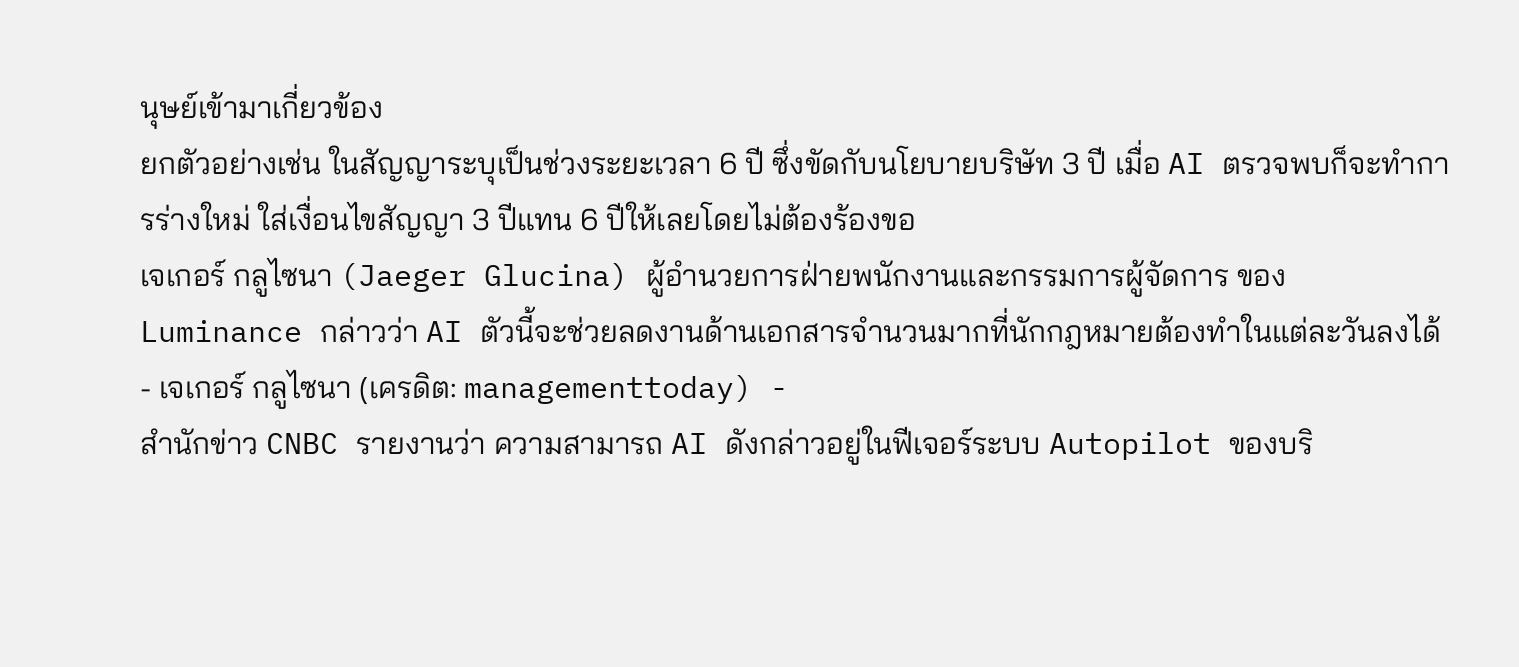นุษย์เข้ามาเกี่ยวข้อง
ยกตัวอย่างเช่น ในสัญญาระบุเป็นช่วงระยะเวลา 6 ปี ซึ่งขัดกับนโยบายบริษัท 3 ปี เมื่อ AI ตรวจพบก็จะทำการร่างใหม่ ใส่เงื่อนไขสัญญา 3 ปีแทน 6 ปีให้เลยโดยไม่ต้องร้องขอ
เจเกอร์ กลูไซนา (Jaeger Glucina) ผู้อำนวยการฝ่ายพนักงานและกรรมการผู้จัดการ ของ Luminance กล่าวว่า AI ตัวนี้จะช่วยลดงานด้านเอกสารจำนวนมากที่นักกฎหมายต้องทำในแต่ละวันลงได้
- เจเกอร์ กลูไซนา (เครดิต: managementtoday) -
สำนักข่าว CNBC รายงานว่า ความสามารถ AI ดังกล่าวอยู่ในฟีเจอร์ระบบ Autopilot ของบริ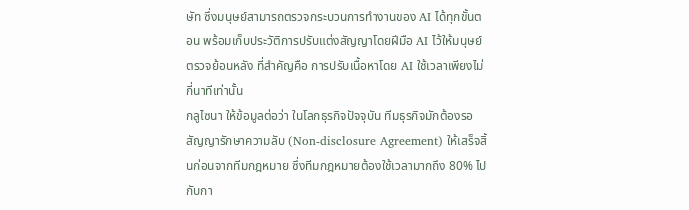ษัท ซึ่งมนุษย์สามารถตรวจกระบวนการทำงานของ AI ได้ทุกขั้นตอน พร้อมเก็บประวัติการปรับแต่งสัญญาโดยฝีมือ AI ไว้ให้มนุษย์ตรวจย้อนหลัง ที่สำคัญคือ การปรับเนื้อหาโดย AI ใช้เวลาเพียงไม่กี่นาทีเท่านั้น
กลูไซนา ให้ข้อมูลต่อว่า ในโลกธุรกิจปัจจุบัน ทีมธุรกิจมักต้องรอสัญญารักษาความลับ (Non-disclosure Agreement) ให้เสร็จสิ้นก่อนจากทีมกฎหมาย ซึ่งทีมกฎหมายต้องใช้เวลามากถึง 80% ไปกับกา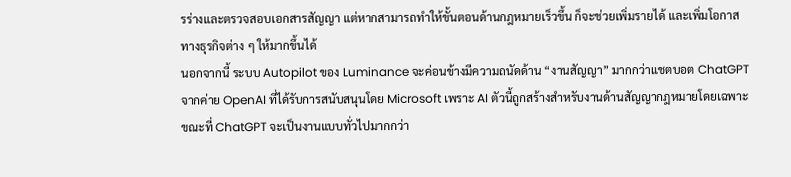รร่างและตรวจสอบเอกสารสัญญา แต่หากสามารถทำให้ขั้นตอนด้านกฎหมายเร็วขึ้น ก็จะช่วยเพิ่มรายได้ และเพิ่มโอกาสทางธุรกิจต่าง ๆ ให้มากขึ้นได้
นอกจากนี้ ระบบ Autopilot ของ Luminance จะค่อนข้างมีความถนัดด้าน “งานสัญญา” มากกว่าแชตบอต ChatGPT จากค่าย OpenAI ที่ได้รับการสนับสนุนโดย Microsoft เพราะ AI ตัวนี้ถูกสร้างสำหรับงานด้านสัญญากฎหมายโดยเฉพาะ ขณะที่ ChatGPT จะเป็นงานแบบทั่วไปมากกว่า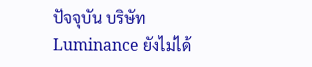ปัจจุบัน บริษัท Luminance ยังไม่ได้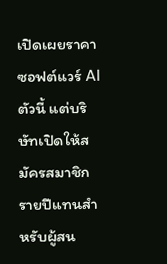เปิดเผยราคาซอฟต์แวร์ AI ตัวนี้ แต่บริษัทเปิดให้สมัครสมาชิกรายปีแทนสำหรับผู้สน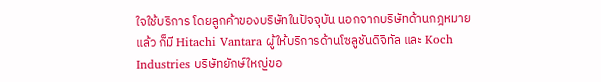ใจใช้บริการ โดยลูกค้าของบริษัทในปัจจุบัน นอกจากบริษัทด้านกฎหมายแล้ว ก็มี Hitachi Vantara ผู้ให้บริการด้านโซลูชันดิจิทัล และ Koch Industries บริษัทยักษ์ใหญ่ขอ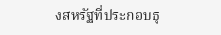งสหรัฐที่ประกอบธุ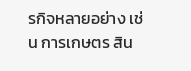รกิจหลายอย่าง เช่น การเกษตร สิน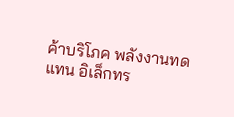ค้าบริโภค พลังงานทดแทน อิเล็กทร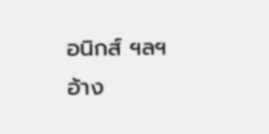อนิกส์ ฯลฯ
อ้าง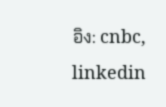อิง: cnbc, linkedin